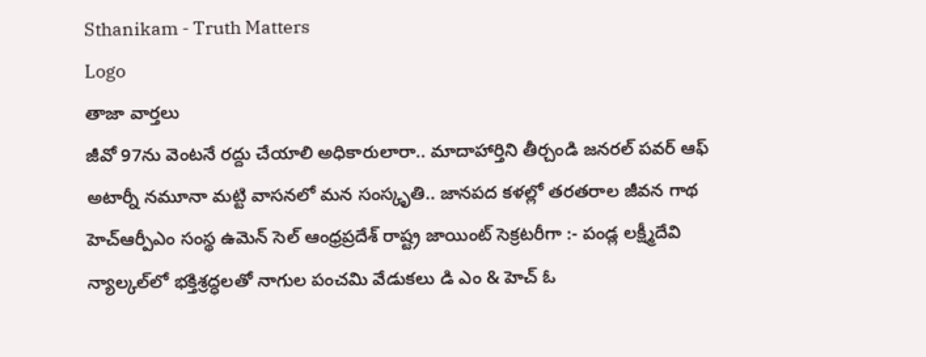Sthanikam - Truth Matters
Logo
తాజా వార్తలు
జీవో 97ను వెంటనే రద్దు చేయాలి అధికారులారా.. మాదాహార్తిని తీర్చండి జనరల్ పవర్ ఆఫ్ అటార్నీ నమూనా మట్టి వాసనలో మన సంస్కృతి.. జానపద కళల్లో తరతరాల జీవన గాథ హెచ్ఆర్పీఎం సంస్థ ఉమెన్ సెల్ ఆంధ్రప్రదేశ్ రాష్ట్ర జాయింట్ సెక్రటరీగా :- పండ్ల లక్ష్మీదేవి న్యాల్కల్‌లో భక్తిశ్రద్ధలతో నాగుల పంచమి వేడుకలు డి ఎం & హెచ్ ఓ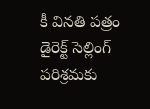కీ వినతి పత్రం డైరెక్ట్ సెల్లింగ్ పరిశ్రమకు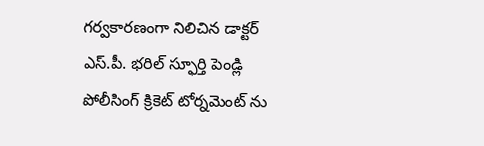గర్వకారణంగా నిలిచిన డాక్టర్ ఎస్.పీ. భరిల్ స్ఫూర్తి పెండ్లి పోలీసింగ్ క్రికెట్ టోర్నమెంట్ ను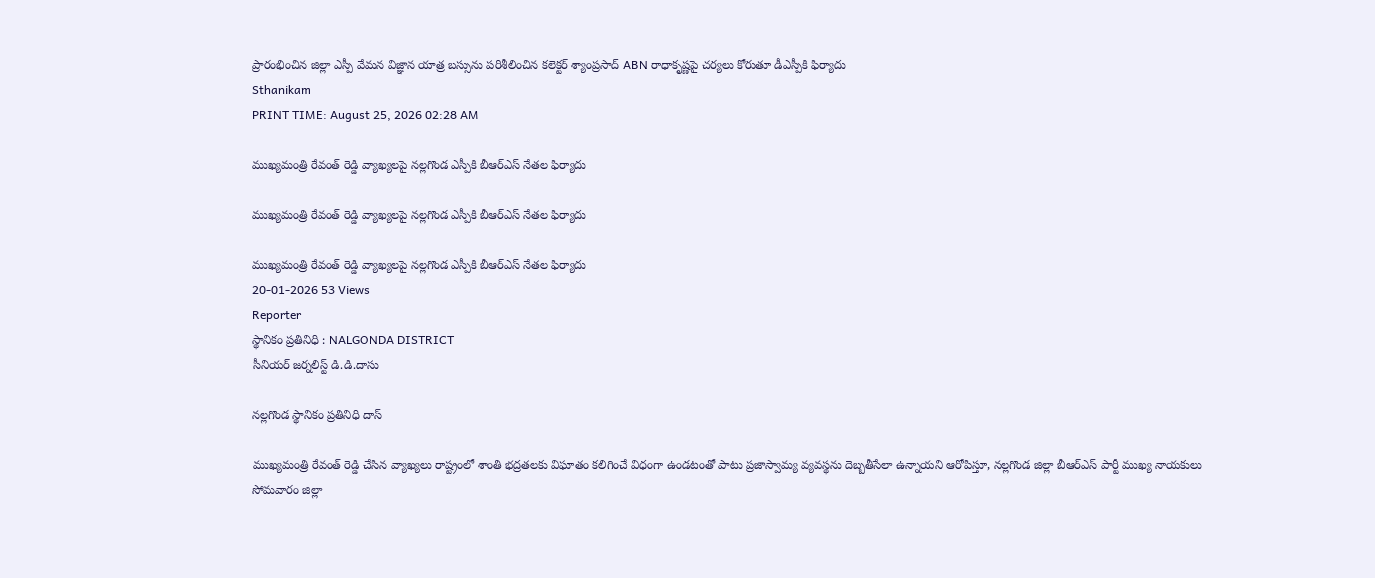ప్రారంభించిన జిల్లా ఎస్పీ వేమన విజ్ఞాన యాత్ర బస్సును పరిశీలించిన కలెక్టర్ శ్యాంప్రసాద్ ABN రాధాకృష్ణపై చర్యలు కోరుతూ డీఎస్పీకి ఫిర్యాదు
Sthanikam
PRINT TIME: August 25, 2026 02:28 AM

ముఖ్యమంత్రి రేవంత్ రెడ్డి వ్యాఖ్యలపై నల్లగొండ ఎస్పీకి బీఆర్ఎస్ నేతల ఫిర్యాదు

ముఖ్యమంత్రి రేవంత్ రెడ్డి వ్యాఖ్యలపై నల్లగొండ ఎస్పీకి బీఆర్ఎస్ నేతల ఫిర్యాదు

ముఖ్యమంత్రి రేవంత్ రెడ్డి వ్యాఖ్యలపై నల్లగొండ ఎస్పీకి బీఆర్ఎస్ నేతల ఫిర్యాదు
20-01-2026 53 Views
Reporter
స్థానికం ప్రతినిధి : NALGONDA DISTRICT
సీనియర్ జర్నలిస్ట్ డి.డి.దాసు

నల్లగొండ స్థానికం ప్రతినిధి దాస్

ముఖ్యమంత్రి రేవంత్ రెడ్డి చేసిన వ్యాఖ్యలు రాష్ట్రంలో శాంతి భద్రతలకు విఘాతం కలిగించే విధంగా ఉండటంతో పాటు ప్రజాస్వామ్య వ్యవస్థను దెబ్బతీసేలా ఉన్నాయని ఆరోపిస్తూ, నల్లగొండ జిల్లా బీఆర్ఎస్ పార్టీ ముఖ్య నాయకులు సోమవారం జిల్లా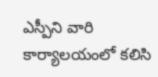ఎస్పీని వారి కార్యాలయంలో కలిసి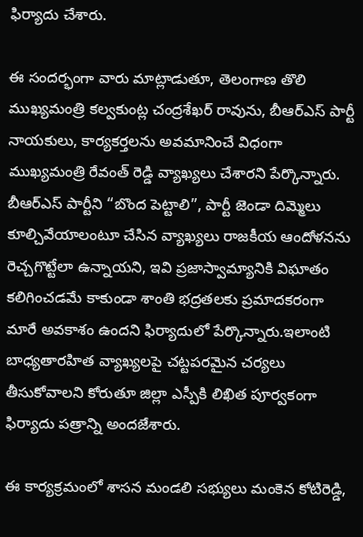ఫిర్యాదు చేశారు.

ఈ సందర్భంగా వారు మాట్లాడుతూ, తెలంగాణ తొలి ముఖ్యమంత్రి కల్వకుంట్ల చంద్రశేఖర్ రావును, బీఆర్ఎస్ పార్టీ నాయకులు, కార్యకర్తలను అవమానించే విధంగా ముఖ్యమంత్రి రేవంత్ రెడ్డి వ్యాఖ్యలు చేశారని పేర్కొన్నారు. బీఆర్ఎస్ పార్టీని “బొంద పెట్టాలి”, పార్టీ జెండా దిమ్మెలు కూల్చివేయాలంటూ చేసిన వ్యాఖ్యలు రాజకీయ ఆందోళనను రెచ్చగొట్టేలా ఉన్నాయని, ఇవి ప్రజాస్వామ్యానికి విఘాతం కలిగించడమే కాకుండా శాంతి భద్రతలకు ప్రమాదకరంగా మారే అవకాశం ఉందని ఫిర్యాదులో పేర్కొన్నారు.ఇలాంటి బాధ్యతారహిత వ్యాఖ్యలపై చట్టపరమైన చర్యలు తీసుకోవాలని కోరుతూ జిల్లా ఎస్పీకి లిఖిత పూర్వకంగా ఫిర్యాదు పత్రాన్ని అందజేశారు.

ఈ కార్యక్రమంలో శాసన మండలి సభ్యులు మంకెన కోటిరెడ్డి,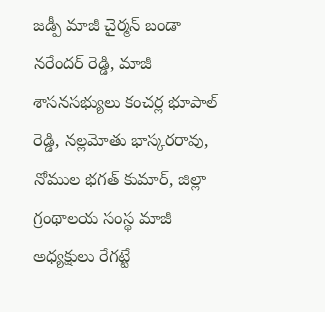జడ్పీ మాజీ చైర్మన్ బండా నరేందర్ రెడ్డి, మాజీ శాసనసభ్యులు కంచర్ల భూపాల్ రెడ్డి, నల్లమోతు భాస్కరరావు, నోముల భగత్ కుమార్, జిల్లా గ్రంథాలయ సంస్థ మాజీ అధ్యక్షులు రేగట్టే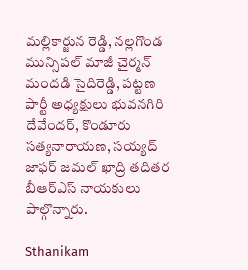మల్లికార్జున రెడ్డి, నల్లగొండ మున్సిపల్ మాజీ చైర్మన్ మందడి సైదిరెడ్డి, పట్టణ పార్టీ అధ్యక్షులు భువనగిరి దేవేందర్, కొండూరు సత్యనారాయణ, సయ్యద్ జాఫర్ జమల్ ఖాద్రి తదితర బీఆర్ఎస్ నాయకులు పాల్గొన్నారు.

Sthanikam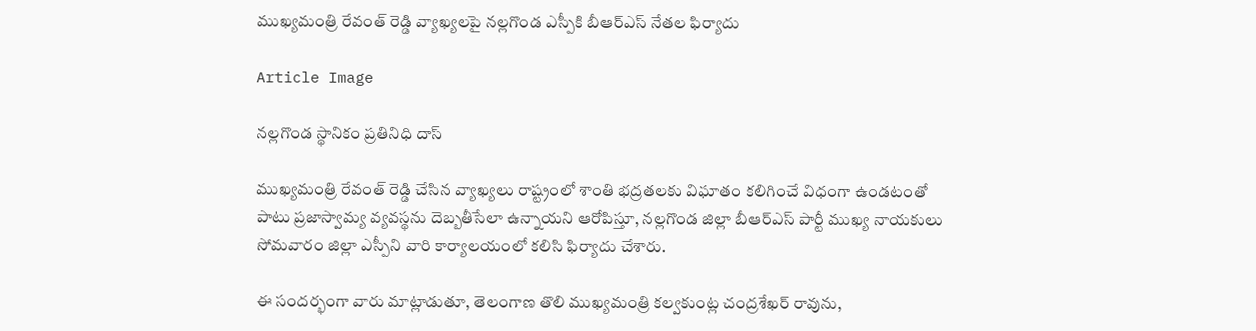ముఖ్యమంత్రి రేవంత్ రెడ్డి వ్యాఖ్యలపై నల్లగొండ ఎస్పీకి బీఆర్ఎస్ నేతల ఫిర్యాదు

Article Image

నల్లగొండ స్థానికం ప్రతినిధి దాస్

ముఖ్యమంత్రి రేవంత్ రెడ్డి చేసిన వ్యాఖ్యలు రాష్ట్రంలో శాంతి భద్రతలకు విఘాతం కలిగించే విధంగా ఉండటంతో పాటు ప్రజాస్వామ్య వ్యవస్థను దెబ్బతీసేలా ఉన్నాయని ఆరోపిస్తూ, నల్లగొండ జిల్లా బీఆర్ఎస్ పార్టీ ముఖ్య నాయకులు సోమవారం జిల్లా ఎస్పీని వారి కార్యాలయంలో కలిసి ఫిర్యాదు చేశారు.

ఈ సందర్భంగా వారు మాట్లాడుతూ, తెలంగాణ తొలి ముఖ్యమంత్రి కల్వకుంట్ల చంద్రశేఖర్ రావును,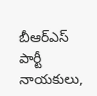బీఆర్ఎస్ పార్టీ నాయకులు,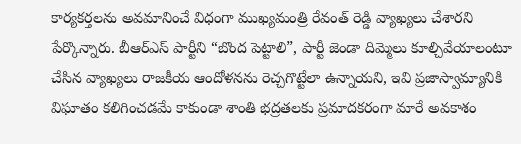కార్యకర్తలను అవమానించే విధంగా ముఖ్యమంత్రి రేవంత్ రెడ్డి వ్యాఖ్యలు చేశారని పేర్కొన్నారు. బీఆర్ఎస్ పార్టీని “బొంద పెట్టాలి”, పార్టీ జెండా దిమ్మెలు కూల్చివేయాలంటూ చేసిన వ్యాఖ్యలు రాజకీయ ఆందోళనను రెచ్చగొట్టేలా ఉన్నాయని, ఇవి ప్రజాస్వామ్యానికి విఘాతం కలిగించడమే కాకుండా శాంతి భద్రతలకు ప్రమాదకరంగా మారే అవకాశం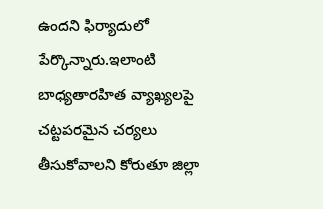ఉందని ఫిర్యాదులో పేర్కొన్నారు.ఇలాంటి బాధ్యతారహిత వ్యాఖ్యలపై చట్టపరమైన చర్యలు తీసుకోవాలని కోరుతూ జిల్లా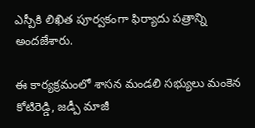ఎస్పీకి లిఖిత పూర్వకంగా ఫిర్యాదు పత్రాన్ని అందజేశారు.

ఈ కార్యక్రమంలో శాసన మండలి సభ్యులు మంకెన కోటిరెడ్డి, జడ్పీ మాజీ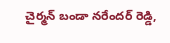చైర్మన్ బండా నరేందర్ రెడ్డి,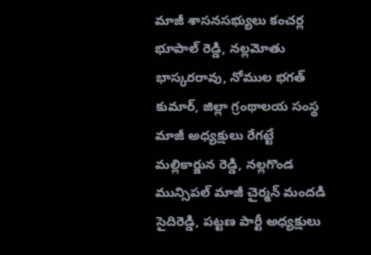మాజీ శాసనసభ్యులు కంచర్ల భూపాల్ రెడ్డి, నల్లమోతు భాస్కరరావు, నోముల భగత్ కుమార్, జిల్లా గ్రంథాలయ సంస్థ మాజీ అధ్యక్షులు రేగట్టే మల్లికార్జున రెడ్డి, నల్లగొండ మున్సిపల్ మాజీ చైర్మన్ మందడి సైదిరెడ్డి, పట్టణ పార్టీ అధ్యక్షులు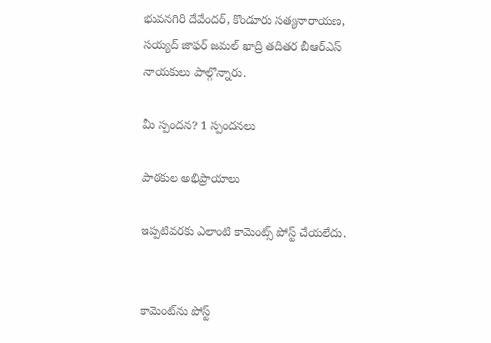భువనగిరి దేవేందర్, కొండూరు సత్యనారాయణ, సయ్యద్ జాఫర్ జమల్ ఖాద్రి తదితర బీఆర్ఎస్ నాయకులు పాల్గొన్నారు.

మీ స్పందన? 1 స్పందనలు

పాఠకుల అభిప్రాయాలు

ఇప్పటివరకు ఎలాంటి కామెంట్స్ పోస్ట్ చేయలేదు.


కామెంట్‌ను పోస్ట్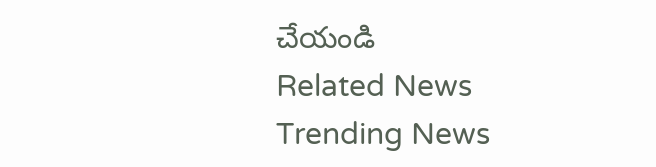చేయండి
Related News
Trending News